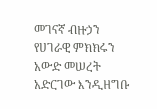መገናኛ ብዙኃን የሀገራዊ ምክክሩን አውድ መሠረት አድርገው እንዲዘግቡ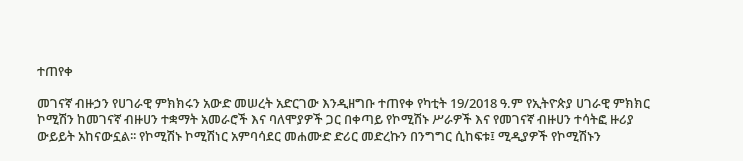ተጠየቀ

መገናኛ ብዙኃን የሀገራዊ ምክክሩን አውድ መሠረት አድርገው እንዲዘግቡ ተጠየቀ የካቲት 19/2018 ዓ.ም የኢትዮጵያ ሀገራዊ ምክክር ኮሚሽን ከመገናኛ ብዙሀን ተቋማት አመራሮች እና ባለሞያዎች ጋር በቀጣይ የኮሚሽኑ ሥራዎች እና የመገናኛ ብዙሀን ተሳትፎ ዙሪያ ውይይት አከናውኗል፡፡ የኮሚሽኑ ኮሚሽነር አምባሳደር መሐሙድ ድሪር መድረኩን በንግግር ሲከፍቱ፤ ሚዲያዎች የኮሚሽኑን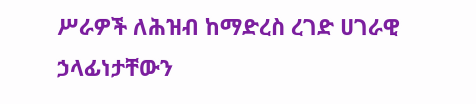ሥራዎች ለሕዝብ ከማድረስ ረገድ ሀገራዊ ኃላፊነታቸውን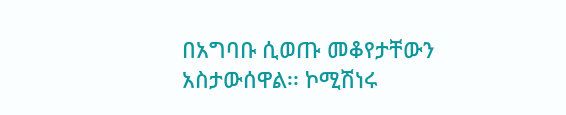በአግባቡ ሲወጡ መቆየታቸውን አስታውሰዋል፡፡ ኮሚሽነሩ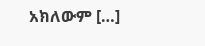አክለውም […]